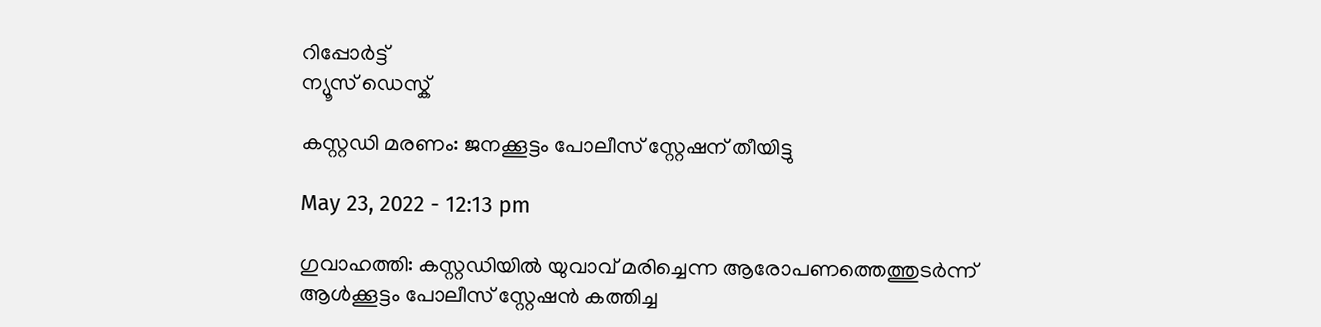റിപ്പോര്‍ട്ട്
ന്യൂസ് ഡെസ്ക്

കസ്റ്റഡി മരണം: ജനക്കൂട്ടം പോലീസ് സ്റ്റേഷന് തീയിട്ടു

May 23, 2022 - 12:13 pm

ഗുവാഹത്തി: കസ്റ്റഡിയില്‍ യുവാവ് മരിച്ചെന്ന ആരോപണത്തെത്തുടര്‍ന്ന് ആള്‍ക്കൂട്ടം പോലീസ് സ്റ്റേഷന്‍ കത്തിച്ച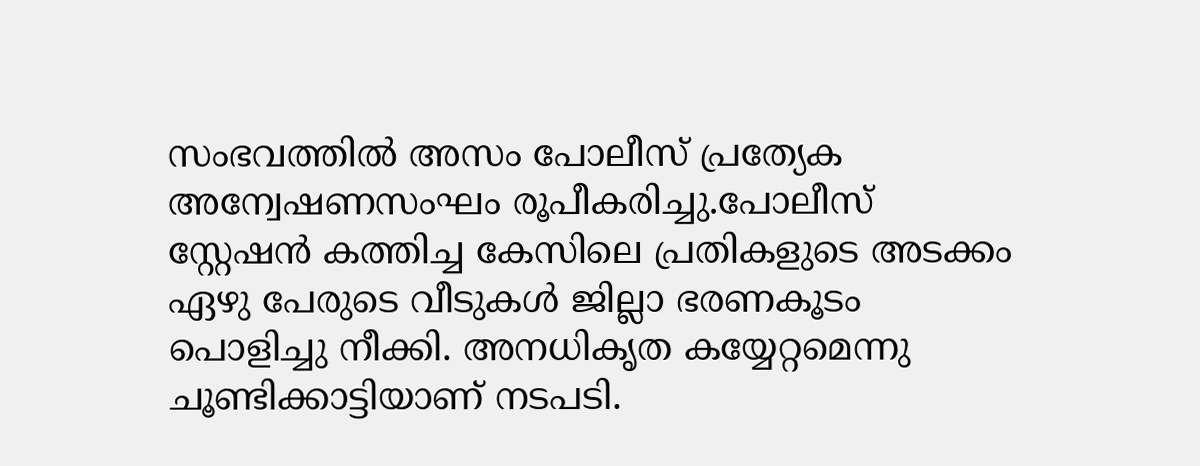സംഭവത്തില്‍ അസം പോലീസ് പ്രത്യേക അന്വേഷണസംഘം രൂപീകരിച്ചു.പോലീസ് സ്റ്റേഷന്‍ കത്തിച്ച കേസിലെ പ്രതികളുടെ അടക്കം ഏഴു പേരുടെ വീടുകള്‍ ജില്ലാ ഭരണകൂടം പൊളിച്ചു നീക്കി. അനധികൃത കയ്യേറ്റമെന്നു ചൂണ്ടിക്കാട്ടിയാണ് നടപടി.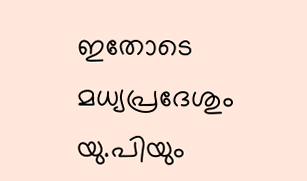ഇതോടെ മധ്യപ്രദേശും യു.പിയും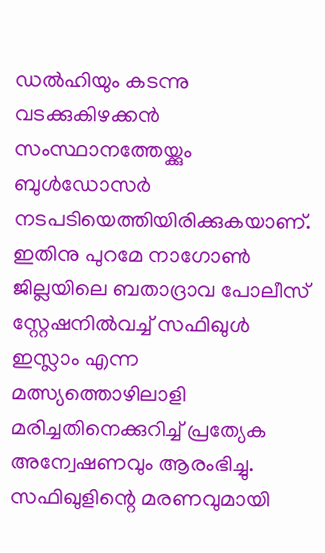ഡല്‍ഹിയും കടന്നു വടക്കുകിഴക്കന്‍ സംസ്ഥാനത്തേയ്ക്കും ബുള്‍ഡോസര്‍ നടപടിയെത്തിയിരിക്കുകയാണ്. ഇതിനു പുറമേ നാഗോണ്‍ ജില്ലയിലെ ബതാദ്രാവ പോലീസ് സ്റ്റേഷനില്‍വച്ച് സഫിഖുള്‍ ഇസ്ലാം എന്ന മത്സ്യത്തൊഴിലാളി മരിച്ചതിനെക്കുറിച്ച് പ്രത്യേക അന്വേഷണവും ആരംഭിച്ചു. സഫിഖുളിന്റെ മരണവുമായി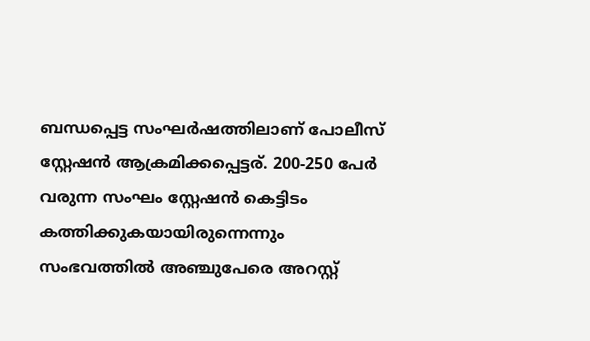ബന്ധപ്പെട്ട സംഘര്‍ഷത്തിലാണ് പോലീസ് സ്റ്റേഷന്‍ ആക്രമിക്കപ്പെട്ടര്. 200-250 പേര്‍ വരുന്ന സംഘം സ്റ്റേഷന്‍ കെട്ടിടം കത്തിക്കുകയായിരുന്നെന്നും സംഭവത്തില്‍ അഞ്ചുപേരെ അറസ്റ്റ്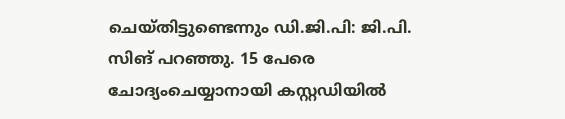ചെയ്തിട്ടുണ്ടെന്നും ഡി.ജി.പി: ജി.പി. സിങ് പറഞ്ഞു. 15 പേരെ ചോദ്യംചെയ്യാനായി കസ്റ്റഡിയില്‍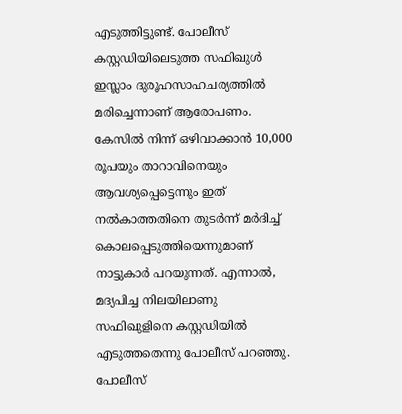എടുത്തിട്ടുണ്ട്. പോലീസ് കസ്റ്റഡിയിലെടുത്ത സഫിഖുള്‍ ഇസ്ലാം ദുരൂഹസാഹചര്യത്തില്‍ മരിച്ചെന്നാണ് ആരോപണം. കേസില്‍ നിന്ന് ഒഴിവാക്കാന്‍ 10,000 രൂപയും താറാവിനെയും ആവശ്യപ്പെട്ടെന്നും ഇത് നല്‍കാത്തതിനെ തുടര്‍ന്ന് മര്‍ദിച്ച് കൊലപ്പെടുത്തിയെന്നുമാണ് നാട്ടുകാര്‍ പറയുന്നത്. എന്നാല്‍, മദ്യപിച്ച നിലയിലാണു സഫിഖുളിനെ കസ്റ്റഡിയില്‍ എടുത്തതെന്നു പോലീസ് പറഞ്ഞു. പോലീസ്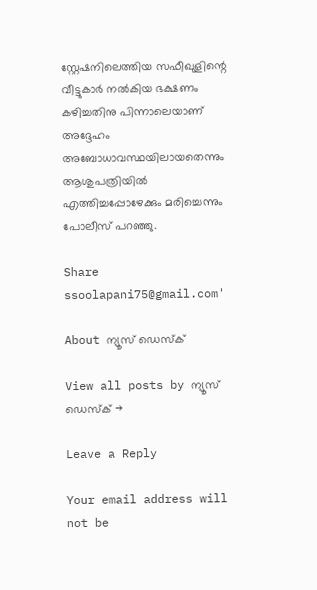സ്റ്റേഷനിലെത്തിയ സഫീഖുളിന്റെ വീട്ടുകാര്‍ നല്‍കിയ ഭക്ഷണം കഴിച്ചതിനു പിന്നാലെയാണ് അദ്ദേഹം അബോധാവസ്ഥയിലായതെന്നും ആശുപത്രിയില്‍ എത്തിച്ചപ്പോഴേക്കും മരിച്ചെന്നും പോലീസ് പറഞ്ഞു.

Share
ssoolapani75@gmail.com'

About ന്യൂസ് ഡെസ്ക്

View all posts by ന്യൂസ് ഡെസ്ക് →

Leave a Reply

Your email address will not be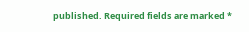published. Required fields are marked *